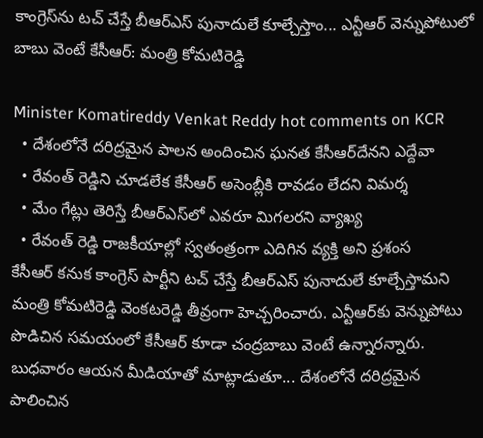కాంగ్రెస్‌ను టచ్ చేస్తే బీఆర్ఎస్ పునాదులే కూల్చేస్తాం... ఎన్టీఆర్ వెన్నుపోటులో బాబు వెంటే కేసీఆర్: మంత్రి కోమటిరెడ్డి

Minister Komatireddy Venkat Reddy hot comments on KCR
  • దేశంలోనే దరిద్రమైన పాలన అందించిన ఘనత కేసీఆర్‌దేనని ఎద్దేవా
  • రేవంత్ రెడ్డిని చూడలేక కేసీఆర్ అసెంబ్లీకి రావడం లేదని విమర్శ
  • మేం గేట్లు తెరిస్తే బీఆర్ఎస్‌లో ఎవరూ మిగలరని వ్యాఖ్య
  • రేవంత్ రెడ్డి రాజకీయాల్లో స్వతంత్రంగా ఎదిగిన వ్యక్తి అని ప్రశంస
కేసీఆర్ కనుక కాంగ్రెస్ పార్టీని టచ్ చేస్తే బీఆర్ఎస్ పునాదులే కూల్చేస్తామని మంత్రి కోమటిరెడ్డి వెంకటరెడ్డి తీవ్రంగా హెచ్చరించారు. ఎన్టీఆర్‌కు వెన్నుపోటు పొడిచిన సమయంలో కేసీఆర్ కూడా చంద్రబాబు వెంటే ఉన్నారన్నారు. బుధవారం ఆయన మీడియాతో మాట్లాడుతూ... దేశంలోనే దరిద్రమైన పాలించిన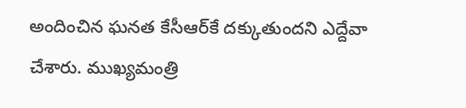అందించిన ఘనత కేసీఆర్‌కే దక్కుతుందని ఎద్దేవా చేశారు. ముఖ్యమంత్రి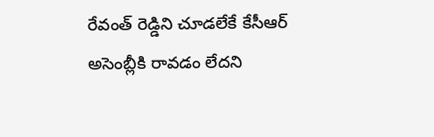రేవంత్ రెడ్డిని చూడలేకే కేసీఆర్ అసెంబ్లీకి రావడం లేదని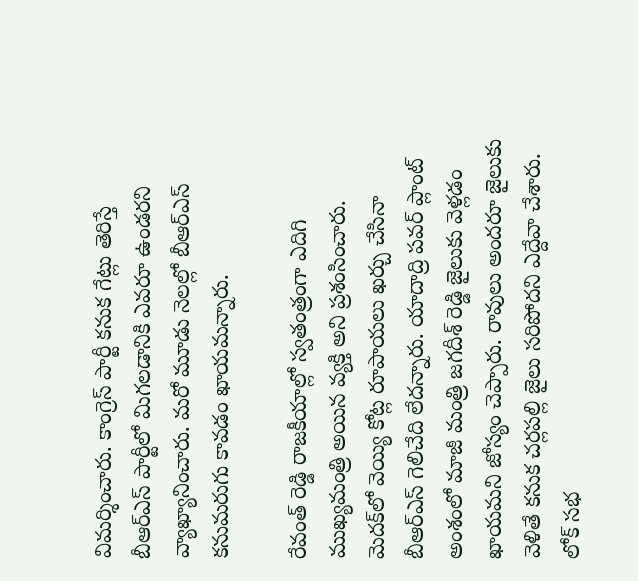విమర్శించారు. కాంగ్రెస్ పార్టీ కనుక గేట్లు తెరిస్తే బీఆర్ఎస్ పార్టీలో మిగలడానికి ఎవరూ ఉండరని వ్యాఖ్యానించారు. మరో మూడు నెలల్లో బీఆర్ఎస్ కనుమరుగు కావడం ఖాయమన్నారు.

రేవంత్ రెడ్డి రాజకీయాల్లో స్వతంత్రంగా ఎదిగి ముఖ్యమంత్రి అయిన వ్యక్తి అని ప్రశంసించారు. మెదక్‌లో వెయ్యి కోట్ల రూపాయలు ఖర్చు చేసినా బీఆర్ఎస్ గెలిచేది లేదన్నారు. యాదాద్రి పవర్ ప్లాంట్ అంశంలో మాజీ మంత్రి జగదీశ్ రెడ్డి జైలుకు వెళ్లడం ఖాయమని జోస్యం చెప్పారు. రావులు అందరూ జైలుకు వెళితే కనుక చర్లపల్లి జైలు సరిపోదని ఎద్దేవా చేశారు. లోక్ సభ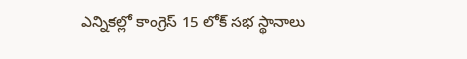ఎన్నికల్లో కాంగ్రెస్ 15 లోక్ సభ స్థానాలు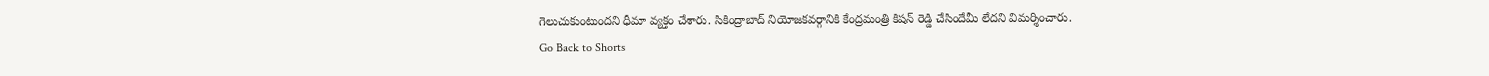గెలుచుకుంటుందని ధీమా వ్యక్తం చేశారు. సికింద్రాబాద్ నియోజకవర్గానికి కేంద్రమంత్రి కిషన్ రెడ్డి చేసిందేమీ లేదని విమర్శించారు.
Go Back to Shorts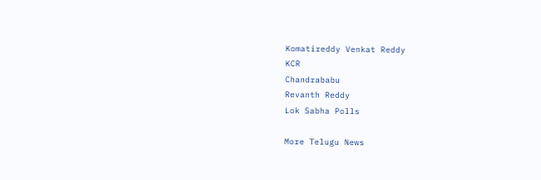Komatireddy Venkat Reddy
KCR
Chandrababu
Revanth Reddy
Lok Sabha Polls

More Telugu News